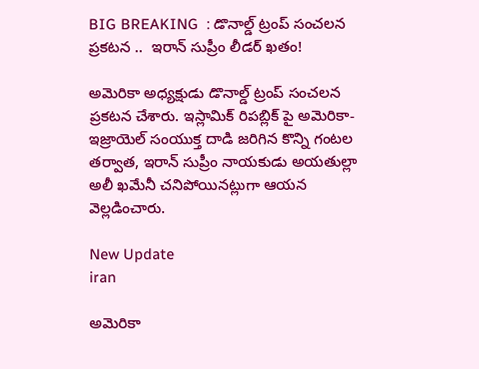BIG BREAKING  : డొనాల్డ్ ట్రంప్ సంచలన ప్రకటన ..  ఇరాన్ సుప్రీం లీడర్ ఖతం!

అమెరికా అధ్యక్షుడు డొనాల్డ్ ట్రంప్ సంచలన ప్రకటన చేశారు. ఇస్లామిక్ రిపబ్లిక్ పై అమెరికా-ఇజ్రాయెల్ సంయుక్త దాడి జరిగిన కొన్ని గంటల తర్వాత, ఇరాన్ సుప్రీం నాయకుడు అయతుల్లా అలీ ఖమేనీ చనిపోయినట్లుగా ఆయన వెల్లడించారు.

New Update
iran

అమెరికా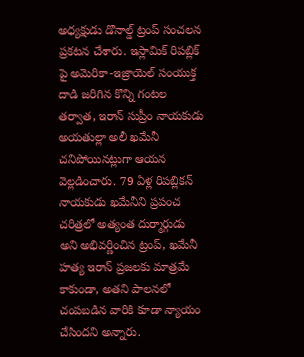అధ్యక్షుడు డొనాల్డ్ ట్రంప్ సంచలన ప్రకటన చేశారు. ఇస్లామిక్ రిపబ్లిక్ పై అమెరికా-ఇజ్రాయెల్ సంయుక్త దాడి జరిగిన కొన్ని గంటల తర్వాత, ఇరాన్ సుప్రీం నాయకుడు అయతుల్లా అలీ ఖమేనీ చనిపోయినట్లుగా ఆయన వెల్లడించారు. 79 ఏళ్ల రిపబ్లికన్ నాయకుడు ఖమేనీని ప్రపంచ చరిత్రలో అత్యంత దుర్మార్గుడు అని అభివర్ణించిన ట్రంప్, ఖమేనీ హత్య ఇరాన్ ప్రజలకు మాత్రమే కాకుండా, అతని పాలనలో చంపబడిన వారికి కూడా న్యాయం చేసిందని అన్నారు.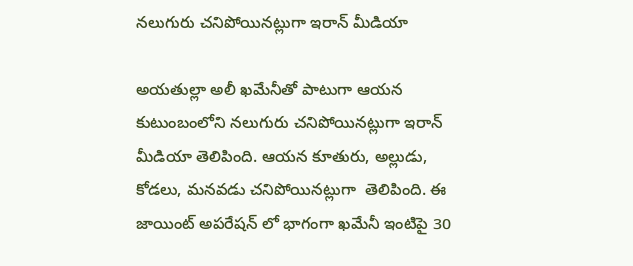నలుగురు చనిపోయినట్లుగా ఇరాన్ మీడియా

అయతుల్లా అలీ ఖమేనీతో పాటుగా ఆయన కుటుంబంలోని నలుగురు చనిపోయినట్లుగా ఇరాన్ మీడియా తెలిపింది. ఆయన కూతురు, అల్లుడు,  కోడలు, మనవడు చనిపోయినట్లుగా  తెలిపింది. ఈ జాయింట్ అపరేషన్ లో భాగంగా ఖమేనీ ఇంటిపై 30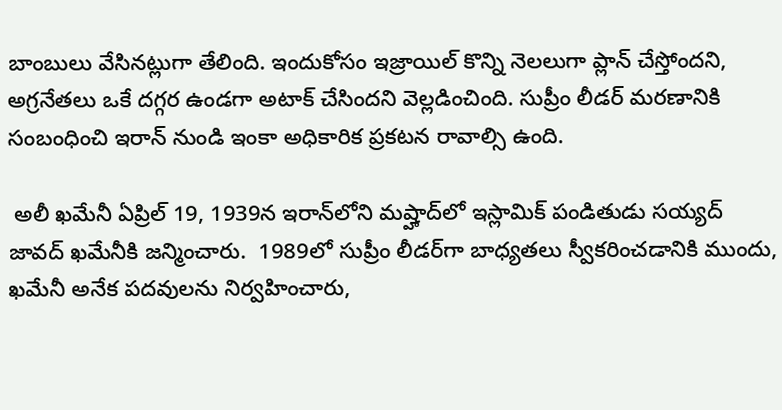బాంబులు వేసినట్లుగా తేలింది. ఇందుకోసం ఇజ్రాయిల్ కొన్ని నెలలుగా ప్లాన్ చేస్తోందని, అగ్రనేతలు ఒకే దగ్గర ఉండగా అటాక్ చేసిందని వెల్లడించింది. సుప్రీం లీడర్ మరణానికి సంబంధించి ఇరాన్ నుండి ఇంకా అధికారిక ప్రకటన రావాల్సి ఉంది.

 అలీ ఖమేనీ ఏప్రిల్ 19, 1939న ఇరాన్‌లోని మష్హాద్‌లో ఇస్లామిక్ పండితుడు సయ్యద్ జావద్ ఖమేనీకి జన్మించారు.  1989లో సుప్రీం లీడర్‌గా బాధ్యతలు స్వీకరించడానికి ముందు, ఖమేనీ అనేక పదవులను నిర్వహించారు,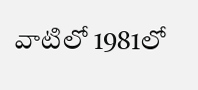వాటిలో 1981లో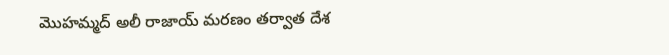మొహమ్మద్ అలీ రాజాయ్ మరణం తర్వాత దేశ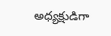అధ్యక్షుడిగా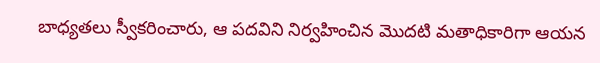బాధ్యతలు స్వీకరించారు, ఆ పదవిని నిర్వహించిన మొదటి మతాధికారిగా ఆయన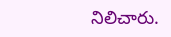నిలిచారు.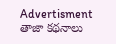Advertisment
తాజా కథనాలు